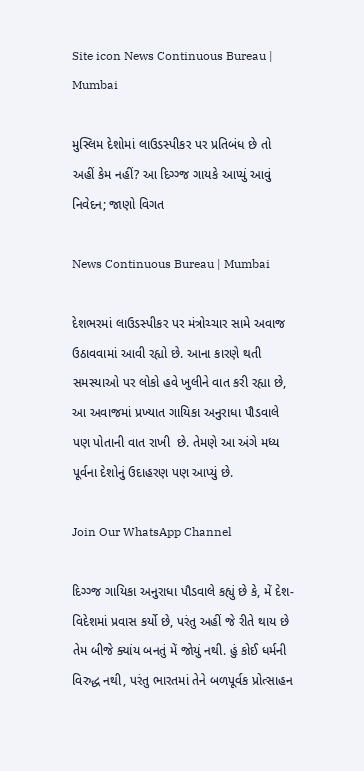Site icon News Continuous Bureau | Mumbai

મુસ્લિમ દેશોમાં લાઉડસ્પીકર પર પ્રતિબંધ છે તો અહીં કેમ નહીં? આ દિગ્ગ્જ ગાયકે આપ્યું આવું નિવેદન; જાણો વિગત

News Continuous Bureau | Mumbai

દેશભરમાં લાઉડસ્પીકર પર મંત્રોચ્ચાર સામે અવાજ ઉઠાવવામાં આવી રહ્યો છે. આના કારણે થતી સમસ્યાઓ પર લોકો હવે ખુલીને વાત કરી રહ્યા છે, આ અવાજમાં પ્રખ્યાત ગાયિકા અનુરાધા પૌડવાલે પણ પોતાની વાત રાખી  છે. તેમણે આ અંગે મધ્ય પૂર્વના દેશોનું ઉદાહરણ પણ આપ્યું છે.

Join Our WhatsApp Channel

દિગ્ગ્જ ગાયિકા અનુરાધા પૌડવાલે કહ્યું છે કે, મેં દેશ-વિદેશમાં પ્રવાસ કર્યો છે, પરંતુ અહીં જે રીતે થાય છે તેમ બીજે ક્યાંય બનતું મેં જોયું નથી. હું કોઈ ધર્મની વિરુદ્ધ નથી, પરંતુ ભારતમાં તેને બળપૂર્વક પ્રોત્સાહન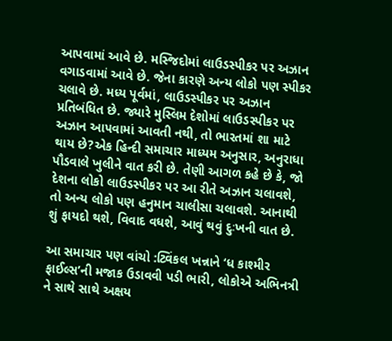આપવામાં આવે છે. મસ્જિદોમાં લાઉડસ્પીકર પર અઝાન વગાડવામાં આવે છે. જેના કારણે અન્ય લોકો પણ સ્પીકર ચલાવે છે. મધ્ય પૂર્વમાં, લાઉડસ્પીકર પર અઝાન પ્રતિબંધિત છે. જ્યારે મુસ્લિમ દેશોમાં લાઉડસ્પીકર પર અઝાન આપવામાં આવતી નથી, તો ભારતમાં શા માટે થાય છે?એક હિન્દી સમાચાર માધ્યમ અનુસાર, અનુરાધા પૌડવાલે ખુલીને વાત કરી છે. તેણી આગળ કહે છે કે, જો દેશના લોકો લાઉડસ્પીકર પર આ રીતે અઝાન ચલાવશે, તો અન્ય લોકો પણ હનુમાન ચાલીસા ચલાવશે. આનાથી શું ફાયદો થશે, વિવાદ વધશે, આવું થવું દુઃખની વાત છે.

આ સમાચાર પણ વાંચો :ટ્વિંકલ ખન્નાને ‘ધ કાશ્મીર ફાઈલ્સ’ની મજાક ઉડાવવી પડી ભારી, લોકોએ અભિનત્રી ને સાથે સાથે અક્ષય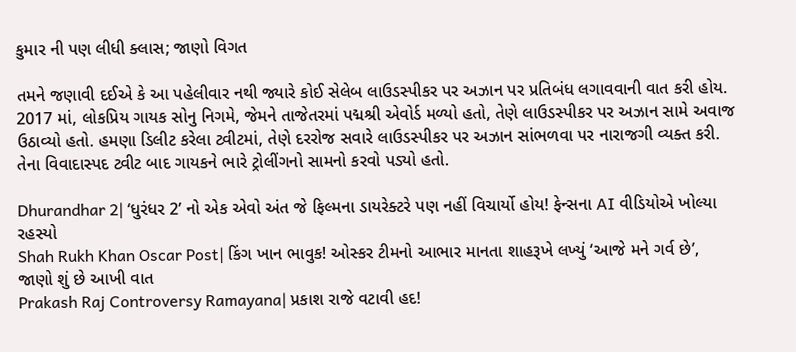કુમાર ની પણ લીધી ક્લાસ; જાણો વિગત

તમને જણાવી દઈએ કે આ પહેલીવાર નથી જ્યારે કોઈ સેલેબ લાઉડસ્પીકર પર અઝાન પર પ્રતિબંધ લગાવવાની વાત કરી હોય. 2017 માં, લોકપ્રિય ગાયક સોનુ નિગમે, જેમને તાજેતરમાં પદ્મશ્રી એવોર્ડ મળ્યો હતો, તેણે લાઉડસ્પીકર પર અઝાન સામે અવાજ ઉઠાવ્યો હતો. હમણા ડિલીટ કરેલા ટ્વીટમાં, તેણે દરરોજ સવારે લાઉડસ્પીકર પર અઝાન સાંભળવા પર નારાજગી વ્યક્ત કરી. તેના વિવાદાસ્પદ ટ્વીટ બાદ ગાયકને ભારે ટ્રોલીંગનો સામનો કરવો પડ્યો હતો.

Dhurandhar 2| ‘ધુરંધર 2’ નો એક એવો અંત જે ફિલ્મના ડાયરેક્ટરે પણ નહીં વિચાર્યો હોય! ફેન્સના AI વીડિયોએ ખોલ્યા રહસ્યો
Shah Rukh Khan Oscar Post| કિંગ ખાન ભાવુક! ઓસ્કર ટીમનો આભાર માનતા શાહરૂખે લખ્યું ‘આજે મને ગર્વ છે’, જાણો શું છે આખી વાત
Prakash Raj Controversy Ramayana| પ્રકાશ રાજે વટાવી હદ!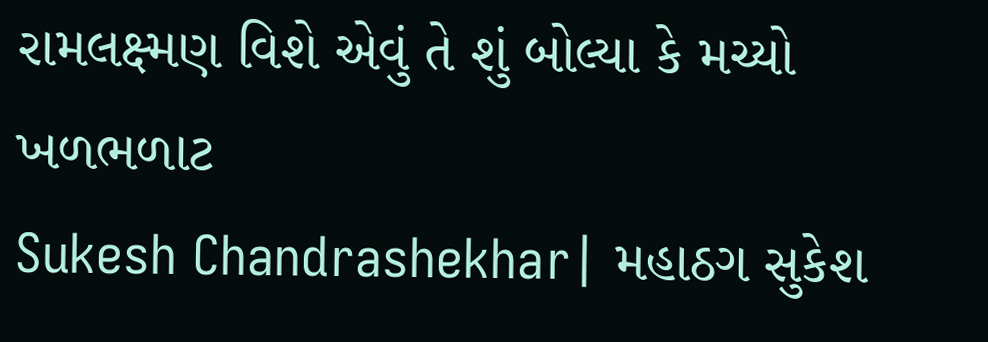રામલક્ષ્મણ વિશે એવું તે શું બોલ્યા કે મચ્યો ખળભળાટ
Sukesh Chandrashekhar| મહાઠગ સુકેશ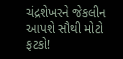ચંદ્રશેખરને જેકલીન આપશે સૌથી મોટો ફટકો!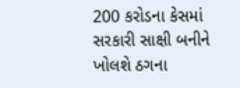200 કરોડના કેસમાં સરકારી સાક્ષી બનીને ખોલશે ઠગના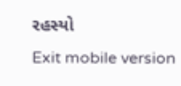રહસ્યો
Exit mobile version